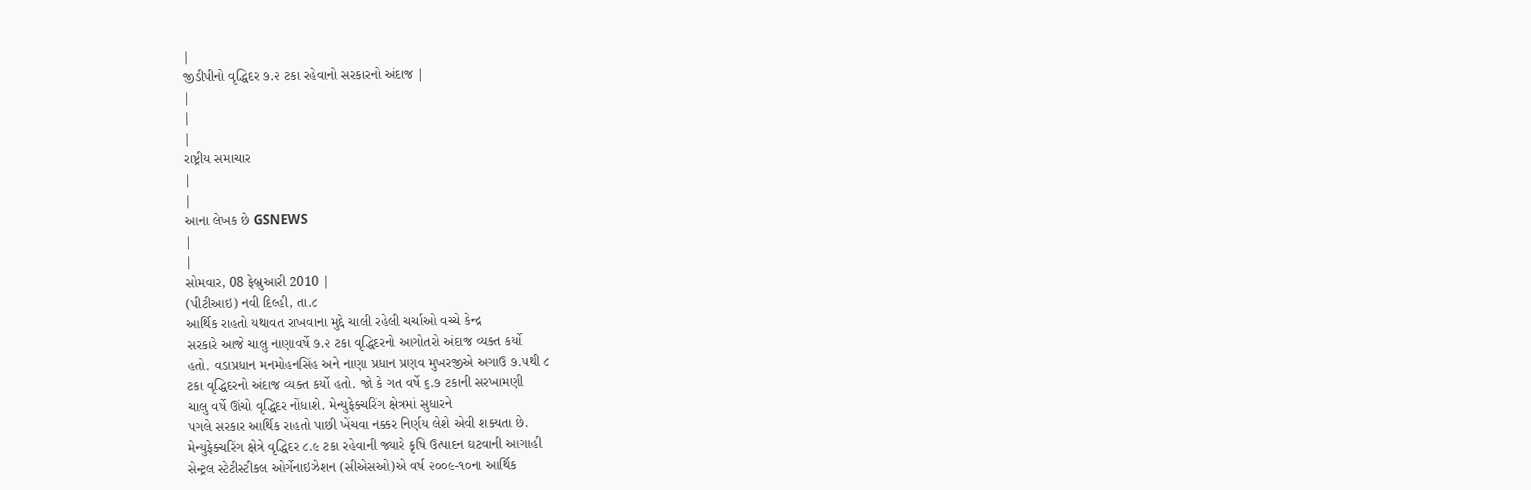|
જીડીપીનો વૃદ્ધિદર ૭.૨ ટકા રહેવાનો સરકારનો અંદાજ |
|
|
|
રાષ્ટ્રીય સમાચાર
|
|
આના લેખક છે GSNEWS
|
|
સોમવાર, 08 ફેબ્રુઆરી 2010 |
(પીટીઆઇ) નવી દિલ્હી, તા.૮
આર્થિક રાહતો યથાવત રાખવાના મુદ્દે ચાલી રહેલી ચર્ચાઓ વચ્ચે કેન્દ્ર
સરકારે આજે ચાલુ નાણાવર્ષે ૭.૨ ટકા વૃદ્ધિદરનો આગોતરો અંદાજ વ્યક્ત કર્યો
હતો. વડાપ્રધાન મનમોહનસિંહ અને નાણા પ્રધાન પ્રણવ મુખરજીએ અગાઉ ૭.૫થી ૮
ટકા વૃદ્ધિદરનો અંદાજ વ્યક્ત કર્યો હતો. જો કે ગત વર્ષે ૬.૭ ટકાની સરખામણી
ચાલુ વર્ષે ઊંચો વૃદ્ધિદર નોંધાશે. મેન્યુફેક્ચરિંગ ક્ષેત્રમાં સુધારને
પગલે સરકાર આર્થિક રાહતો પાછી ખેંચવા નક્કર નિર્ણય લેશે એવી શક્યતા છે.
મેન્યુફેક્ચરિંગ ક્ષેત્રે વૃદ્ધિદર ૮.૯ ટકા રહેવાની જ્યારે કૃષિ ઉત્પાદન ઘટવાની આગાહી
સેન્ટ્રલ સ્ટેટીસ્ટીકલ ઓર્ગેનાઇઝેશન (સીએસઓ)એ વર્ષ ૨૦૦૯-૧૦ના આર્થિક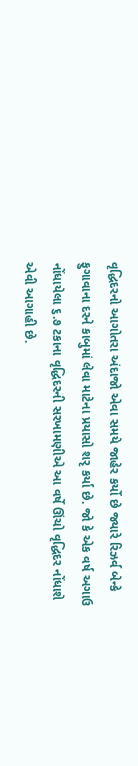વૃદ્ધિદરનો આગોતરા અંદાજો એવા સમયે જાહેર કર્યો છે જ્યારે રિઝર્વ બેન્કે ફુગાવાના દરને કાબુમાં લેવા માટેના પ્રયાસો શરૃ કર્યા છે. જો કે એક વર્ષ અગાઉ નોંધાયેલા ૬.૭ ટકાના વૃદ્ધિદરની સરખામણીએ આ વર્ષે ઊંચો વૃદ્ધિદર નોંધાશે એવી આગાહી છે.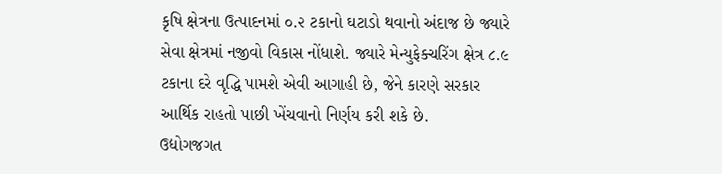કૃષિ ક્ષેત્રના ઉત્પાદનમાં ૦.૨ ટકાનો ઘટાડો થવાનો અંદાજ છે જ્યારે સેવા ક્ષેત્રમાં નજીવો વિકાસ નોંધાશે. જ્યારે મેન્યુફેક્ચરિંગ ક્ષેત્ર ૮.૯ ટકાના દરે વૃદ્ધિ પામશે એવી આગાહી છે, જેને કારણે સરકાર આર્થિક રાહતો પાછી ખેંચવાનો નિર્ણય કરી શકે છે.
ઉદ્યોગજગત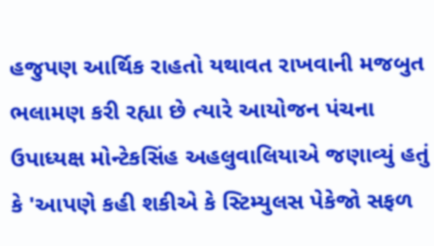હજુપણ આર્થિક રાહતો યથાવત રાખવાની મજબુત ભલામણ કરી રહ્યા છે ત્યારે આયોજન પંચના ઉપાધ્યક્ષ મોન્ટેકસિંહ અહલુવાલિયાએ જણાવ્યું હતું કે 'આપણે કહી શકીએ કે સ્ટિમ્યુલસ પેકેજો સફળ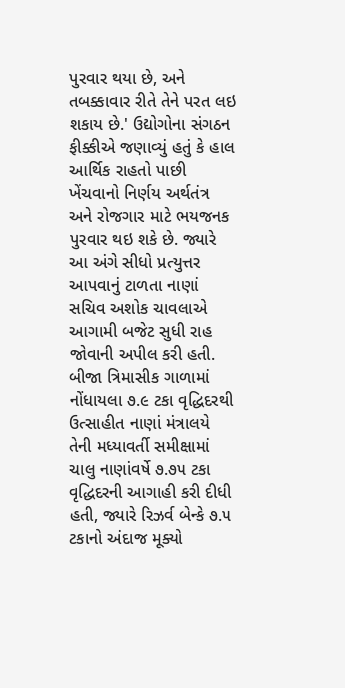પુરવાર થયા છે, અને તબક્કાવાર રીતે તેને પરત લઇ શકાય છે.' ઉદ્યોગોના સંગઠન ફીક્કીએ જણાવ્યું હતું કે હાલ આર્થિક રાહતો પાછી ખેંચવાનો નિર્ણય અર્થતંત્ર અને રોજગાર માટે ભયજનક પુરવાર થઇ શકે છે. જ્યારે આ અંગે સીધો પ્રત્યુત્તર આપવાનું ટાળતા નાણાં સચિવ અશોક ચાવલાએ આગામી બજેટ સુધી રાહ જોવાની અપીલ કરી હતી.
બીજા ત્રિમાસીક ગાળામાં નોંધાયલા ૭.૯ ટકા વૃદ્ધિદરથી ઉત્સાહીત નાણાં મંત્રાલયે તેની મધ્યાવર્તી સમીક્ષામાં ચાલુ નાણાંવર્ષે ૭.૭૫ ટકા વૃદ્ધિદરની આગાહી કરી દીધી હતી, જ્યારે રિઝર્વ બેન્કે ૭.૫ ટકાનો અંદાજ મૂક્યો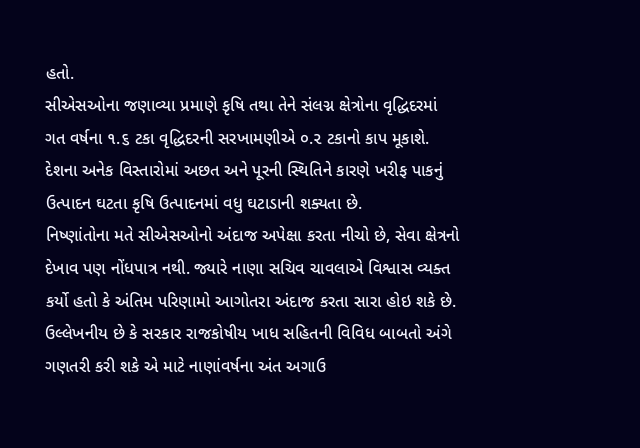હતો.
સીએસઓના જણાવ્યા પ્રમાણે કૃષિ તથા તેને સંલગ્ન ક્ષેત્રોના વૃદ્ધિદરમાં ગત વર્ષના ૧.૬ ટકા વૃદ્ધિદરની સરખામણીએ ૦.૨ ટકાનો કાપ મૂકાશે. દેશના અનેક વિસ્તારોમાં અછત અને પૂરની સ્થિતિને કારણે ખરીફ પાકનું ઉત્પાદન ઘટતા કૃષિ ઉત્પાદનમાં વધુ ઘટાડાની શક્યતા છે.
નિષ્ણાંતોના મતે સીએસઓનો અંદાજ અપેક્ષા કરતા નીચો છે, સેવા ક્ષેત્રનો દેખાવ પણ નોંધપાત્ર નથી. જ્યારે નાણા સચિવ ચાવલાએ વિશ્વાસ વ્યક્ત કર્યો હતો કે અંતિમ પરિણામો આગોતરા અંદાજ કરતા સારા હોઇ શકે છે. ઉલ્લેખનીય છે કે સરકાર રાજકોષીય ખાધ સહિતની વિવિધ બાબતો અંગે ગણતરી કરી શકે એ માટે નાણાંવર્ષના અંત અગાઉ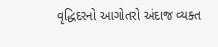વૃદ્ધિદરનો આગોતરો અંદાજ વ્યક્ત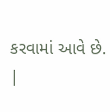કરવામાં આવે છે.
|